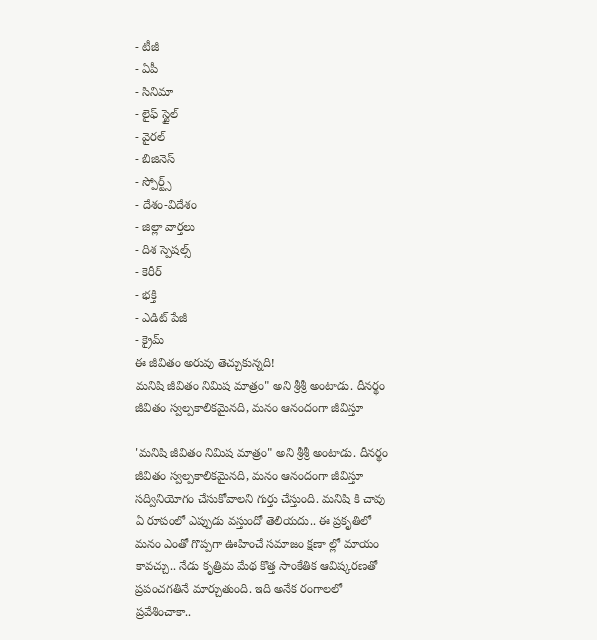- టీజీ
- ఏపీ
- సినిమా
- లైఫ్ స్టైల్
- వైరల్
- బిజినెస్
- స్పోర్ట్స్
- దేశం-విదేశం
- జిల్లా వార్తలు
- దిశ స్పెషల్స్
- కెరీర్
- భక్తి
- ఎడిట్ పేజీ
- క్రైమ్
ఈ జీవితం అరువు తెచ్చుకున్నది!
మనిషి జీవితం నిమిష మాత్రం" అని శ్రీశ్రీ అంటాడు. దీనర్థం జీవితం స్వల్పకాలికమైనది, మనం ఆనందంగా జీవిస్తూ

'మనిషి జీవితం నిమిష మాత్రం" అని శ్రీశ్రీ అంటాడు. దీనర్థం జీవితం స్వల్పకాలికమైనది, మనం ఆనందంగా జీవిస్తూ సద్వినియోగం చేసుకోవాలని గుర్తు చేస్తుంది. మనిషి కి చావు ఏ రూపంలో ఎప్పుడు వస్తుందో తెలియదు.. ఈ ప్రకృతిలో మనం ఎంతో గొప్పగా ఊహించే సమాజం క్షణా ల్లో మాయం కావచ్చు.. నేడు కృత్రిమ మేథ కొత్త సాంకేతిక ఆవిష్కరణతో ప్రపంచగతినే మార్చుతుంది. ఇది అనేక రంగాలలో ప్రవేశించాకా..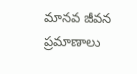మానవ జీవన ప్రమాణాలు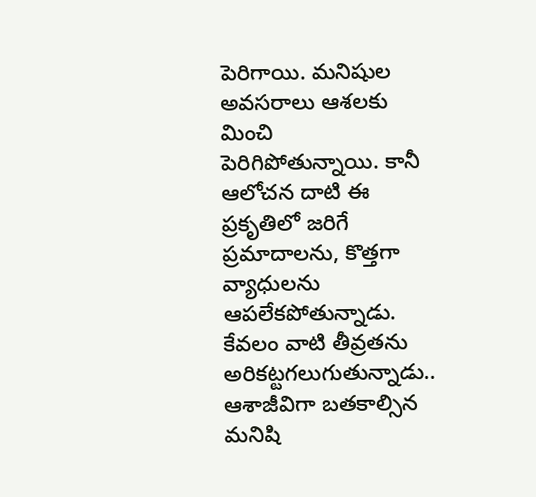పెరిగాయి. మనిషుల అవసరాలు ఆశలకు మించి పెరిగిపోతున్నాయి. కానీ ఆలోచన దాటి ఈ ప్రకృతిలో జరిగే ప్రమాదాలను, కొత్తగా వ్యాధులను ఆపలేకపోతున్నాడు. కేవలం వాటి తీవ్రతను అరికట్టగలుగుతున్నాడు.. ఆశాజీవిగా బతకాల్సిన మనిషి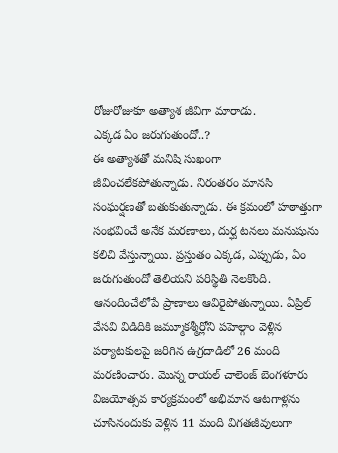రోజురోజుకూ అత్యాశ జీవిగా మారాడు.
ఎక్కడ ఏం జరుగుతుందో..?
ఈ అత్యాశతో మనిషి సుఖంగా జీవించలేకపోతున్నాడు. నిరంతరం మానసి సంఘర్షణతో బతుకుతున్నాడు. ఈ క్రమంలో హఠాత్తుగా సంభవించే అనేక మరణాలు, దుర్ఘ టనలు మనుషును కలిచి వేస్తున్నాయి. ప్రస్తుతం ఎక్కడ, ఎప్పుడు, ఏం జరుగుతుందో తెలియని పరిస్థితి నెలకొంది. ఆనందించేలోపే ప్రాణాలు ఆవిరైపోతున్నాయి. ఏప్రిల్ వేసవి విడిదికి జమ్మూకశ్మీర్లోని పహెల్గాం వెళ్లిన పర్యాటకులపై జరిగిన ఉగ్రదాడిలో 26 మంది మరణించారు. మొన్న రాయల్ చాలెంజ్ బెంగళూరు విజయోత్సవ కార్యక్రమంలో అభిమాన ఆటగాళ్లను చూసినందుకు వెళ్లిన 11 మంది విగతజీవులుగా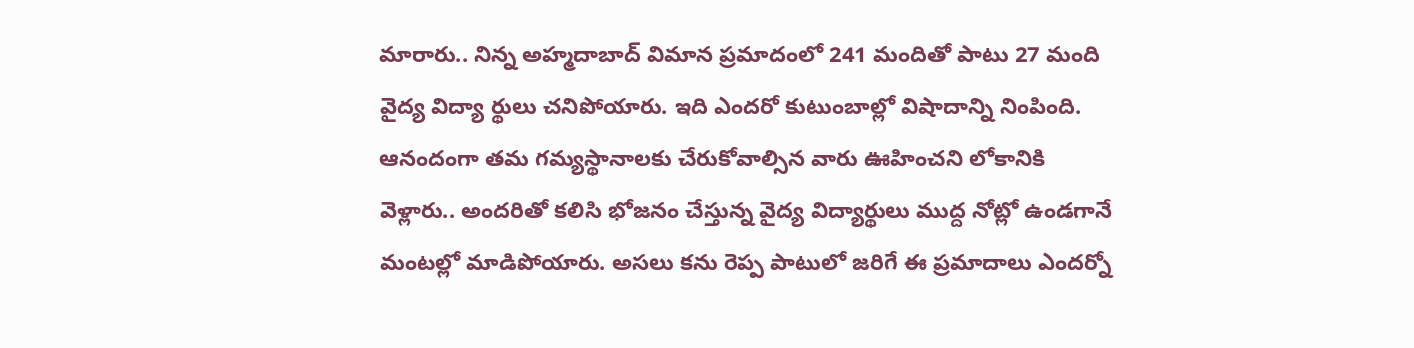మారారు.. నిన్న అహ్మదాబాద్ విమాన ప్రమాదంలో 241 మందితో పాటు 27 మంది వైద్య విద్యా ర్థులు చనిపోయారు. ఇది ఎందరో కుటుంబాల్లో విషాదాన్ని నింపింది. ఆనందంగా తమ గమ్యస్థానాలకు చేరుకోవాల్సిన వారు ఊహించని లోకానికి వెళ్లారు.. అందరితో కలిసి భోజనం చేస్తున్న వైద్య విద్యార్థులు ముద్ద నోట్లో ఉండగానే మంటల్లో మాడిపోయారు. అసలు కను రెప్ప పాటులో జరిగే ఈ ప్రమాదాలు ఎందర్నో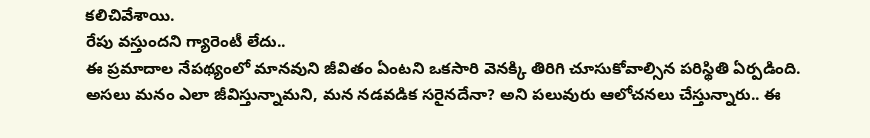కలిచివేశాయి.
రేపు వస్తుందని గ్యారెంటీ లేదు..
ఈ ప్రమాదాల నేపథ్యంలో మానవుని జీవితం ఏంటని ఒకసారి వెనక్కి తిరిగి చూసుకోవాల్సిన పరిస్థితి ఏర్పడింది. అసలు మనం ఎలా జీవిస్తున్నామని, మన నడవడిక సరైనదేనా? అని పలువురు ఆలోచనలు చేస్తున్నారు.. ఈ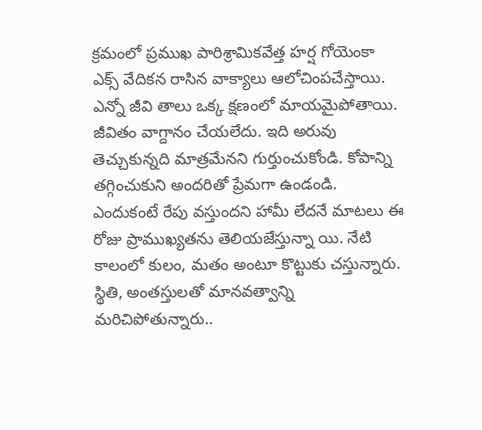క్రమంలో ప్రముఖ పారిశ్రామికవేత్త హర్ష గోయెంకా ఎక్స్ వేదికన రాసిన వాక్యాలు ఆలోచింపచేస్తాయి. ఎన్నో జీవి తాలు ఒక్క క్షణంలో మాయమైపోతాయి. జీవితం వాగ్దానం చేయలేదు. ఇది అరువు తెచ్చుకున్నది మాత్రమేనని గుర్తుంచుకోండి. కోపాన్ని తగ్గించుకుని అందరితో ప్రేమగా ఉండండి. ఎందుకంటే రేపు వస్తుందని హామీ లేదనే మాటలు ఈ రోజు ప్రాముఖ్యతను తెలియజేస్తున్నా యి. నేటి కాలంలో కులం, మతం అంటూ కొట్టుకు చస్తున్నారు. స్థితి, అంతస్తులతో మానవత్వాన్ని మరిచిపోతున్నారు..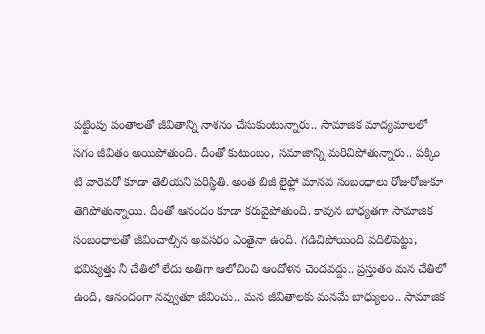పట్టింపు పంతాలతో జీవితాన్ని నాశనం చేసుకుంటున్నారు.. సామాజిక మాద్యమాలలో సగం జీవితం అయిపోతుంది. దీంతో కుటుంబం, సమాజాన్ని మరిచిపోతున్నారు.. పక్కిం టి వారెవరో కూడా తెలియని పరిస్థితి. అంత బిజీ లైఫ్లో మానవ సంబంధాలు రోజురోజుకూ తెగిపోతున్నాయి. దీంతో ఆనందం కూడా కరువైపోతుంది. కావున బాధ్యతగా సామాజిక సంబంధాలతో జీవించాల్సిన అవసరం ఎంతైనా ఉంది. గడిచిపోయింది వదిలిపెట్టు, భవిష్యత్తు నీ చేతిలో లేదు అతిగా ఆలోచించి ఆందోళన చెందవద్దు.. ప్రస్తుతం మన చేతిలో ఉంది, ఆనందంగా నవ్వుతూ జీవించు.. మన జీవితాలకు మనమే బాధ్యులం.. సామాజిక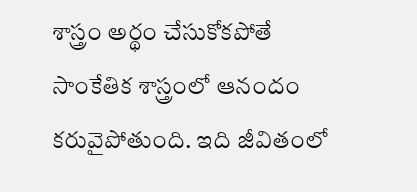శాస్త్రం అర్థం చేసుకోకపోతే సాంకేతిక శాస్త్రంలో ఆనందం కరువైపోతుంది. ఇది జీవితంలో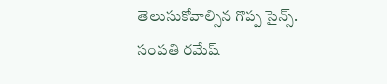తెలుసుకోవాల్సిన గొప్ప సైన్స్.
సంపతి రమేష్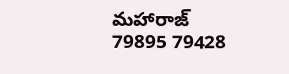మహారాజ్
79895 79428